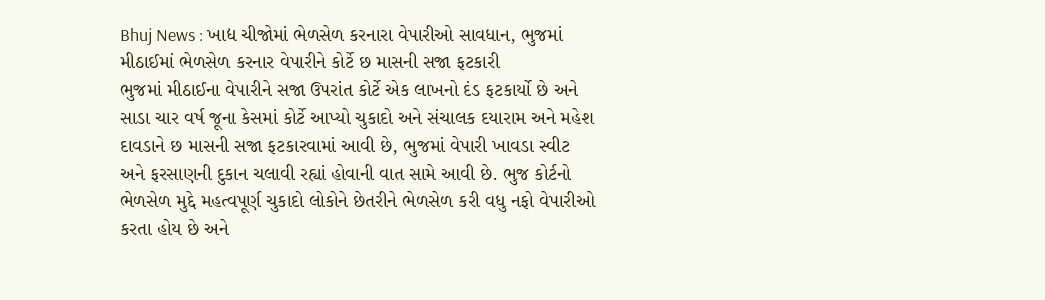Bhuj News : ખાદ્ય ચીજોમાં ભેળસેળ કરનારા વેપારીઓ સાવધાન, ભુજમાં મીઠાઈમાં ભેળસેળ કરનાર વેપારીને કોર્ટે છ માસની સજા ફટકારી
ભુજમાં મીઠાઈના વેપારીને સજા ઉપરાંત કોર્ટે એક લાખનો દંડ ફટકાર્યો છે અને સાડા ચાર વર્ષ જૂના કેસમાં કોર્ટે આપ્યો ચુકાદો અને સંચાલક દયારામ અને મહેશ દાવડાને છ માસની સજા ફટકારવામાં આવી છે, ભુજમાં વેપારી ખાવડા સ્વીટ અને ફરસાણની દુકાન ચલાવી રહ્યાં હોવાની વાત સામે આવી છે. ભુજ કોર્ટનો ભેળસેળ મુદ્દે મહત્વપૂર્ણ ચુકાદો લોકોને છેતરીને ભેળસેળ કરી વધુ નફો વેપારીઓ કરતા હોય છે અને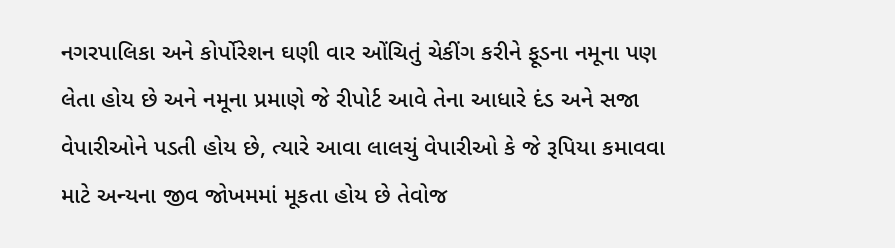નગરપાલિકા અને કોર્પોરેશન ઘણી વાર ઓંચિતું ચેકીંગ કરીને ફૂડના નમૂના પણ લેતા હોય છે અને નમૂના પ્રમાણે જે રીપોર્ટ આવે તેના આધારે દંડ અને સજા વેપારીઓને પડતી હોય છે, ત્યારે આવા લાલચું વેપારીઓ કે જે રૂપિયા કમાવવા માટે અન્યના જીવ જોખમમાં મૂકતા હોય છે તેવોજ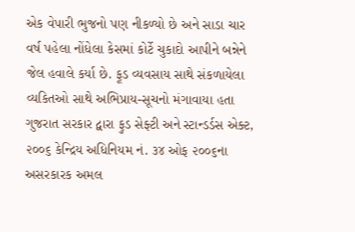એક વેપારી ભુજનો પણ નીકળ્યો છે અને સાડા ચાર વર્ષ પહેલા નોંધેલા કેસમાં કોર્ટે ચુકાદો આપીને બન્નેને જેલ હવાલે કર્યા છે. ફૂડ વ્યવસાય સાથે સંકળાયેલા વ્યકિતઓ સાથે અભિપ્રાય-સૂચનો મંગાવાયા હતા ગુજરાત સરકાર દ્વારા ફુડ સેફ્ટી અને સ્ટાન્ડર્ડસ એક્ટ, ૨૦૦૬ કેન્દ્રિય અધિનિયમ નં. ૩૪ ઓફ ૨૦૦૬ના અસરકારક અમલ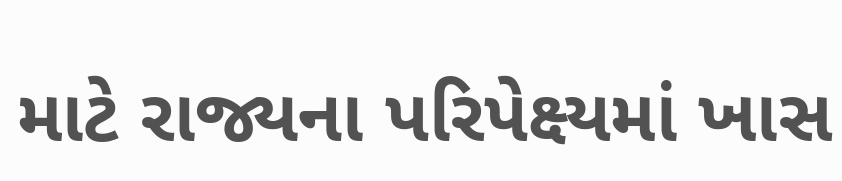માટે રાજ્યના પરિપેક્ષ્યમાં ખાસ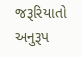જરૂરિયાતો અનુરૂપ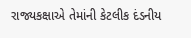રાજ્યકક્ષાએ તેમાંની કેટલીક દંડનીય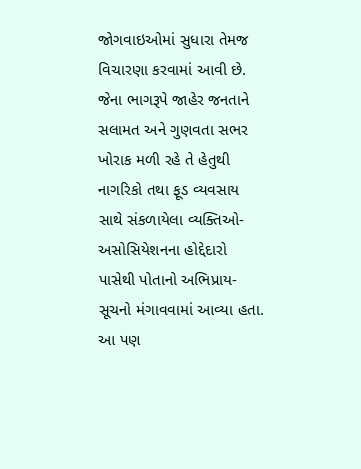જોગવાઇઓમાં સુધારા તેમજ વિચારણા કરવામાં આવી છે. જેના ભાગરૂપે જાહેર જનતાને સલામત અને ગુણવતા સભર ખોરાક મળી રહે તે હેતુથી નાગરિકો તથા ફૂડ વ્યવસાય સાથે સંકળાયેલા વ્યક્તિઓ-અસોસિયેશનના હોદ્દેદારો પાસેથી પોતાનો અભિપ્રાય-સૂચનો મંગાવવામાં આવ્યા હતા. આ પણ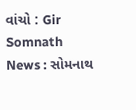વાંચો : Gir Somnath News : સોમનાથ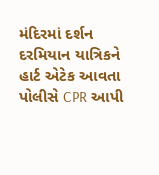મંદિરમાં દર્શન દરમિયાન યાત્રિકને હાર્ટ એટેક આવતા પોલીસે CPR આપી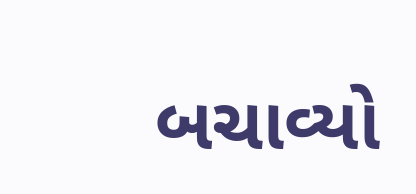બચાવ્યો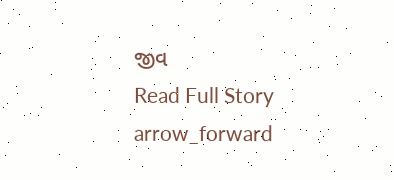જીવ
Read Full Story arrow_forward